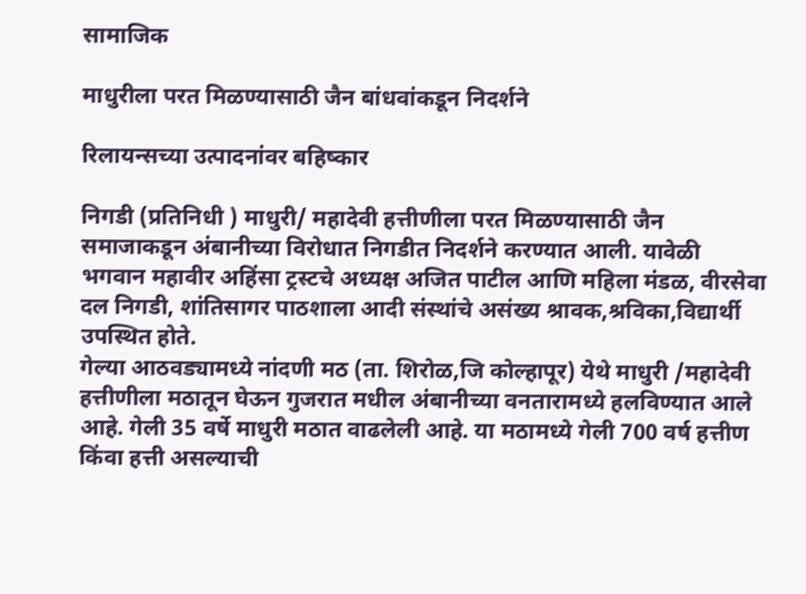सामाजिक

माधुरीला परत मिळण्यासाठी जैन बांधवांकडून निदर्शने

रिलायन्सच्या उत्पादनांवर बहिष्कार

निगडी (प्रतिनिधी ) माधुरी/ महादेवी हत्तीणीला परत मिळण्यासाठी जैन समाजाकडून अंबानीच्या विरोधात निगडीत निदर्शने करण्यात आली. यावेळी भगवान महावीर अहिंसा ट्रस्टचे अध्यक्ष अजित पाटील आणि महिला मंडळ, वीरसेवा दल निगडी, शांतिसागर पाठशाला आदी संस्थांचे असंख्य श्रावक,श्रविका,विद्यार्थी उपस्थित होते.
गेल्या आठवड्यामध्ये नांदणी मठ (ता. शिरोळ,जि कोल्हापूर) येथे माधुरी /महादेवी हत्तीणीला मठातून घेऊन गुजरात मधील अंबानीच्या वनतारामध्ये हलविण्यात आले आहे. गेली 35 वर्षे माधुरी मठात वाढलेली आहे. या मठामध्ये गेली 700 वर्ष हत्तीण किंवा हत्ती असल्याची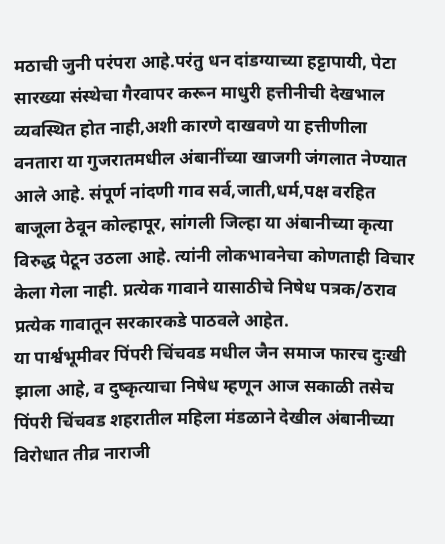मठाची जुनी परंपरा आहे.परंतु धन दांडग्याच्या हट्टापायी, पेटा सारख्या संस्थेचा गैरवापर करून माधुरी हत्तीनीची देखभाल व्यवस्थित होत नाही,अशी कारणे दाखवणे या हत्तीणीला वनतारा या गुजरातमधील अंबानींच्या खाजगी जंगलात नेण्यात आले आहे. संपूर्ण नांदणी गाव सर्व,जाती,धर्म,पक्ष वरहित बाजूला ठेवून कोल्हापूर, सांगली जिल्हा या अंबानीच्या कृत्या विरुद्ध पेटून उठला आहे. त्यांनी लोकभावनेचा कोणताही विचार केला गेला नाही. प्रत्येक गावाने यासाठीचे निषेध पत्रक/ठराव प्रत्येक गावातून सरकारकडे पाठवले आहेत.
या पार्श्वभूमीवर पिंपरी चिंचवड मधील जैन समाज फारच दुःखी झाला आहे, व दुष्कृत्याचा निषेध म्हणून आज सकाळी तसेच पिंपरी चिंचवड शहरातील महिला मंडळाने देखील अंबानीच्या विरोधात तीव्र नाराजी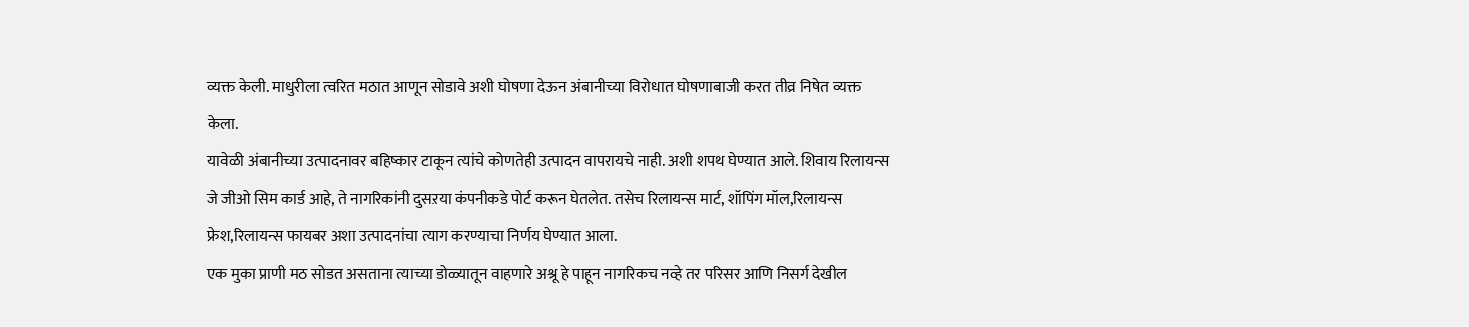व्यक्त केली. माधुरीला त्वरित मठात आणून सोडावे अशी घोषणा देऊन अंबानीच्या विरोधात घोषणाबाजी करत तीव्र निषेत व्यक्त केला.
यावेळी अंबानीच्या उत्पादनावर बहिष्कार टाकून त्यांचे कोणतेही उत्पादन वापरायचे नाही. अशी शपथ घेण्यात आले. शिवाय रिलायन्स जे जीओ सिम कार्ड आहे, ते नागरिकांनी दुसऱया कंपनीकडे पोर्ट करून घेतलेत. तसेच रिलायन्स मार्ट, शॉपिंग मॉल,रिलायन्स फ्रेश,रिलायन्स फायबर अशा उत्पादनांचा त्याग करण्याचा निर्णय घेण्यात आला.
एक मुका प्राणी मठ सोडत असताना त्याच्या डोळ्यातून वाहणारे अश्रू हे पाहून नागरिकच नव्हे तर परिसर आणि निसर्ग देखील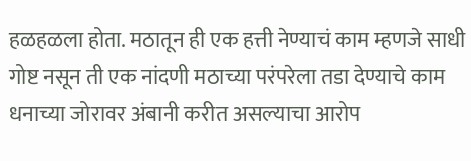हळहळला होता. मठातून ही एक हत्ती नेण्याचं काम म्हणजे साधी गोष्ट नसून ती एक नांदणी मठाच्या परंपरेला तडा देण्याचे काम धनाच्या जोरावर अंबानी करीत असल्याचा आरोप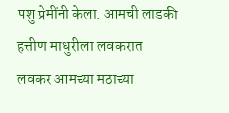पशु प्रेमींनी केला. आमची लाडकी हत्तीण माधुरीला लवकरात लवकर आमच्या मठाच्या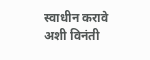स्वाधीन करावे अशी विनंती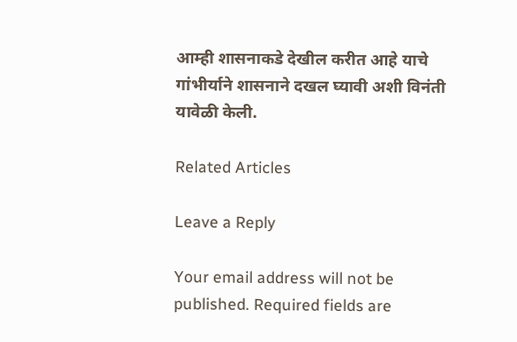आम्ही शासनाकडे देखील करीत आहे याचे गांभीर्याने शासनाने दखल घ्यावी अशी विनंती यावेळी केली.

Related Articles

Leave a Reply

Your email address will not be published. Required fields are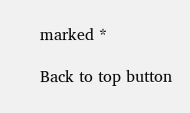marked *

Back to top button